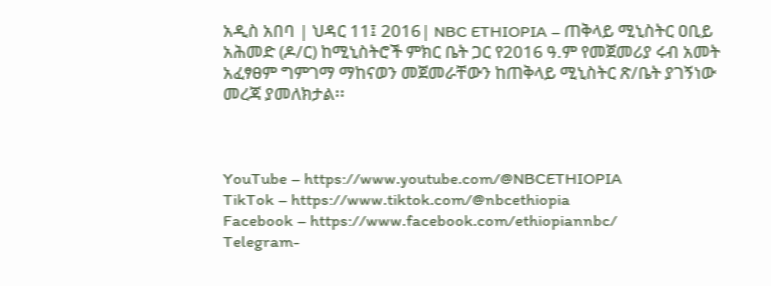አዲስ አበባ | ህዳር 11፤ 2016| NBC ETHIOPIA – ጠቅላይ ሚኒስትር ዐቢይ አሕመድ (ዶ/ር) ከሚኒስትሮች ምክር ቤት ጋር የ2016 ዓ.ም የመጀመሪያ ሩብ አመት አፈፃፀም ግምገማ ማከናወን መጀመራቸውን ከጠቅላይ ሚኒስትር ጽ/ቤት ያገኝነው መረጃ ያመለክታል፡፡



YouTube – https://www.youtube.com/@NBCETHIOPIA
TikTok – https://www.tiktok.com/@nbcethiopia
Facebook – https://www.facebook.com/ethiopiannbc/
Telegram-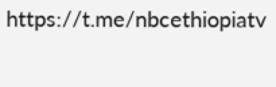https://t.me/nbcethiopiatv